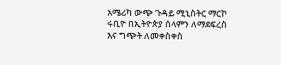አሜሪካ ውጭ ጉዳይ ሚኒስትር ማርኮ ሩቢዮ በኢትዮጵያ ሰላምን ለማደፍረስ እና ግጭት ለመቀስቀስ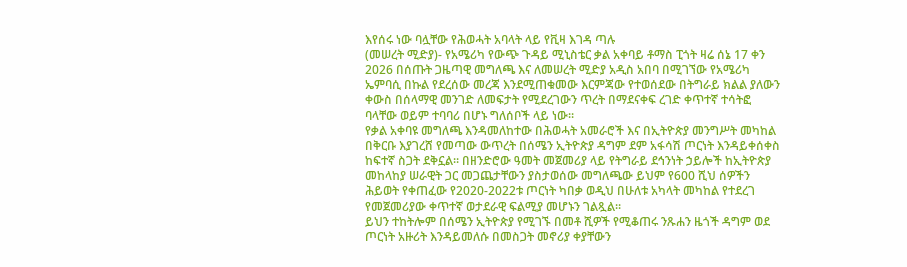እየሰሩ ነው ባሏቸው የሕወሓት አባላት ላይ የቪዛ እገዳ ጣሉ
(መሠረት ሚድያ)- የአሜሪካ የውጭ ጉዳይ ሚኒስቴር ቃል አቀባይ ቶማስ ፒጎት ዛሬ ሰኔ 17 ቀን 2026 በሰጡት ጋዜጣዊ መግለጫ እና ለመሠረት ሚድያ አዲስ አበባ በሚገኘው የአሜሪካ ኤምባሲ በኩል የደረሰው መረጃ እንደሚጠቁመው እርምጃው የተወሰደው በትግራይ ክልል ያለውን ቀውስ በሰላማዊ መንገድ ለመፍታት የሚደረገውን ጥረት በማደናቀፍ ረገድ ቀጥተኛ ተሳትፎ ባላቸው ወይም ተባባሪ በሆኑ ግለሰቦች ላይ ነው።
የቃል አቀባዩ መግለጫ እንዳመለከተው በሕወሓት አመራሮች እና በኢትዮጵያ መንግሥት መካከል በቅርቡ እያገረሸ የመጣው ውጥረት በሰሜን ኢትዮጵያ ዳግም ደም አፋሳሽ ጦርነት እንዳይቀሰቀስ ከፍተኛ ስጋት ደቅኗል። በዘንድሮው ዓመት መጀመሪያ ላይ የትግራይ ደኅንነት ኃይሎች ከኢትዮጵያ መከላከያ ሠራዊት ጋር መጋጨታቸውን ያስታወሰው መግለጫው ይህም የ600 ሺህ ሰዎችን ሕይወት የቀጠፈው የ2020-2022ቱ ጦርነት ካበቃ ወዲህ በሁለቱ አካላት መካከል የተደረገ የመጀመሪያው ቀጥተኛ ወታደራዊ ፍልሚያ መሆኑን ገልጿል።
ይህን ተከትሎም በሰሜን ኢትዮጵያ የሚገኙ በመቶ ሺዎች የሚቆጠሩ ንጹሐን ዜጎች ዳግም ወደ ጦርነት አዙሪት እንዳይመለሱ በመስጋት መኖሪያ ቀያቸውን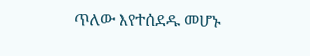ጥለው እየተሰደዱ መሆኑ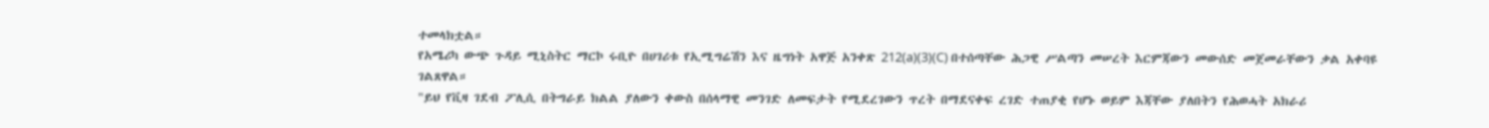ተመላክቷል።
የአሜሪካ ውጭ ጉዳይ ሚኒስትር ማርኮ ሩቢዮ በሀገሪቱ የኢሚግሬሽን እና ዜግነት አዋጅ አንቀጽ 212(a)(3)(C) በተሰጣቸው ሕጋዊ ሥልጣን መሠረት እርምጃውን መውሰድ መጀመራቸውን ቃል አቀባዩ ገልጸዋል።
"ይህ የቪዛ ገደብ ፖሊሲ በትግራይ ክልል ያለውን ቀውስ በሰላማዊ መንገድ ለመፍታት የሚደረገውን ጥረት በማደናቀፍ ረገድ ተጠያቂ የሆኑ ወይም እጃቸው ያለበትን የሕወሓት አክራሪ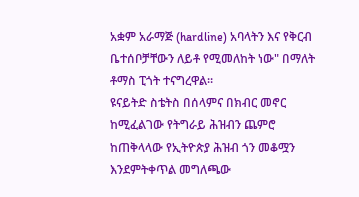አቋም አራማጅ (hardline) አባላትን እና የቅርብ ቤተሰቦቻቸውን ለይቶ የሚመለከት ነው" በማለት ቶማስ ፒጎት ተናግረዋል።
ዩናይትድ ስቴትስ በሰላምና በክብር መኖር ከሚፈልገው የትግራይ ሕዝብን ጨምሮ ከጠቅላላው የኢትዮጵያ ሕዝብ ጎን መቆሟን እንደምትቀጥል መግለጫው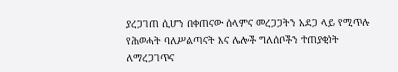ያረጋገጠ ሲሆን በቀጠናው ሰላምና መረጋጋትን አደጋ ላይ የሚጥሉ የሕወሓት ባለሥልጣናት እና ሌሎች ግለሰቦችን ተጠያቂነት ለማረጋገጥና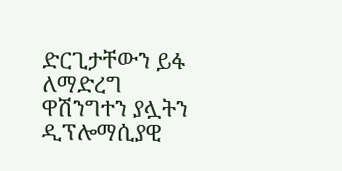ድርጊታቸውን ይፋ ለማድረግ ዋሽንግተን ያሏትን ዲፕሎማሲያዊ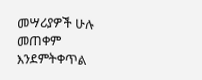መሣሪያዎች ሁሉ መጠቀም እንደምትቀጥል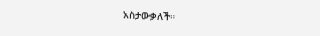አስታውቃለች።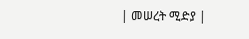| መሠረት ሚድያ |